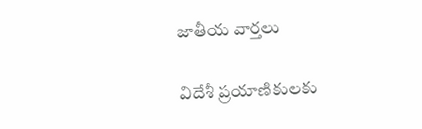జాతీయ వార్తలు

విదేశీ ప్రయాణికులకు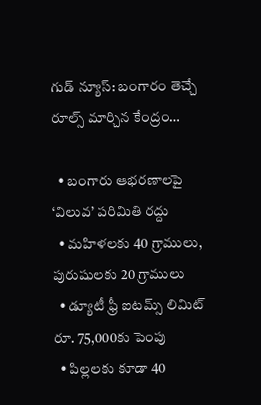గుడ్ న్యూస్: బంగారం తెచ్చే రూల్స్ మార్చిన కేంద్రం…

  • బంగారు ఆభరణాలపై ‘విలువ’ పరిమితి రద్దు
  • మహిళలకు 40 గ్రాములు, పురుషులకు 20 గ్రాములు
  • డ్యూటీ ఫ్రీ ఐటమ్స్ లిమిట్ రూ. 75,000కు పెంపు
  • పిల్లలకు కూడా 40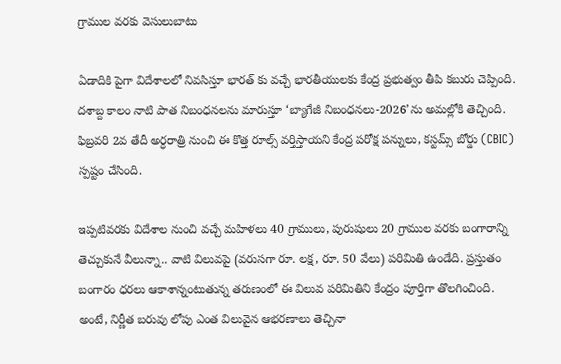గ్రాముల వరకు వెసులుబాటు

ఏడాదికి పైగా విదేశాలలో నివసిస్తూ భారత్ కు వచ్చే భారతీయులకు కేంద్ర ప్రభుత్వం తీపి కబురు చెప్పింది. దశాబ్ద కాలం నాటి పాత నిబంధనలను మారుస్తూ ‘బ్యాగేజీ నిబంధనలు-2026’ను అమల్లోకి తెచ్చింది. ఫిబ్రవరి 2వ తేదీ అర్ధరాత్రి నుంచి ఈ కొత్త రూల్స్ వర్తిస్తాయని కేంద్ర పరోక్ష పన్నులు, కస్టమ్స్ బోర్డు (CBIC) స్పష్టం చేసింది.

ఇప్పటివరకు విదేశాల నుంచి వచ్చే మహిళలు 40 గ్రాములు, పురుషులు 20 గ్రాముల వరకు బంగారాన్ని తెచ్చుకునే వీలున్నా.. వాటి విలువపై (వరుసగా రూ. లక్ష, రూ. 50 వేలు) పరిమితి ఉండేది. ప్రస్తుతం బంగారం ధరలు ఆకాశాన్నంటుతున్న తరుణంలో ఈ విలువ పరిమితిని కేంద్రం పూర్తిగా తొలగించింది. అంటే, నిర్ణీత బరువు లోపు ఎంత విలువైన ఆభరణాలు తెచ్చినా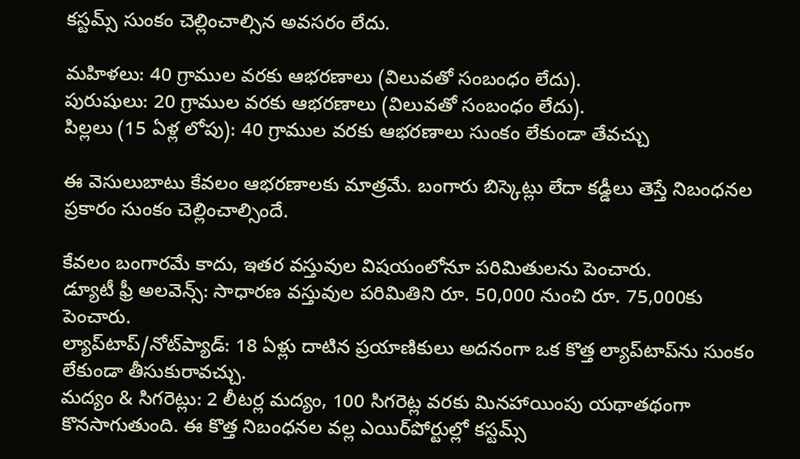కస్టమ్స్ సుంకం చెల్లించాల్సిన అవసరం లేదు.

మహిళలు: 40 గ్రాముల వరకు ఆభరణాలు (విలువతో సంబంధం లేదు).
పురుషులు: 20 గ్రాముల వరకు ఆభరణాలు (విలువతో సంబంధం లేదు).
పిల్లలు (15 ఏళ్ల లోపు): 40 గ్రాముల వరకు ఆభరణాలు సుంకం లేకుండా తేవచ్చు

ఈ వెసులుబాటు కేవలం ఆభరణాలకు మాత్రమే. బంగారు బిస్కెట్లు లేదా కడ్డీలు తెస్తే నిబంధనల ప్రకారం సుంకం చెల్లించాల్సిందే.

కేవలం బంగారమే కాదు, ఇతర వస్తువుల విషయంలోనూ పరిమితులను పెంచారు.
డ్యూటీ ఫ్రీ అలవెన్స్: సాధారణ వస్తువుల పరిమితిని రూ. 50,000 నుంచి రూ. 75,000కు పెంచారు.
ల్యాప్‌టాప్/నోట్‌ప్యాడ్: 18 ఏళ్లు దాటిన ప్రయాణికులు అదనంగా ఒక కొత్త ల్యాప్‌టాప్‌ను సుంకం లేకుండా తీసుకురావచ్చు.
మద్యం & సిగరెట్లు: 2 లీటర్ల మద్యం, 100 సిగరెట్ల వరకు మినహాయింపు యథాతథంగా కొనసాగుతుంది. ఈ కొత్త నిబంధనల వల్ల ఎయిర్‌పోర్టుల్లో కస్టమ్స్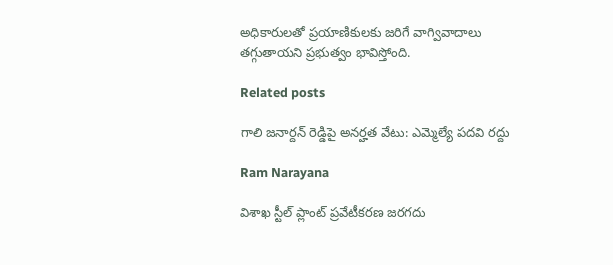అధికారులతో ప్రయాణికులకు జరిగే వాగ్వివాదాలు తగ్గుతాయని ప్రభుత్వం భావిస్తోంది.

Related posts

గాలి జనార్దన్ రెడ్డిపై అనర్హత వేటు: ఎమ్మెల్యే పదవి రద్దు

Ram Narayana

విశాఖ స్టీల్ ప్లాంట్ ప్రవేటీకరణ జరగదు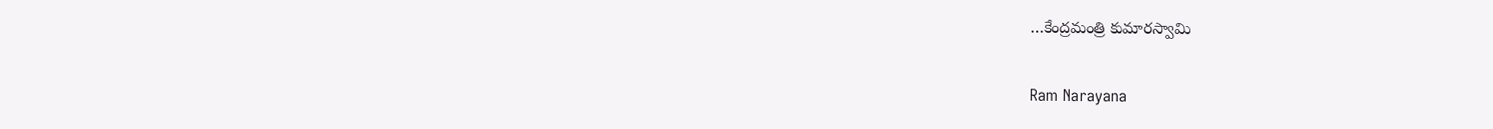…కేంద్రమంత్రి కుమారస్వామి

Ram Narayana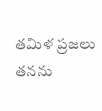తమిళ ప్రజలు తనను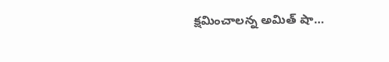క్షమించాలన్న అమిత్ షా…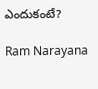ఎందుకంటే?

Ram Narayana